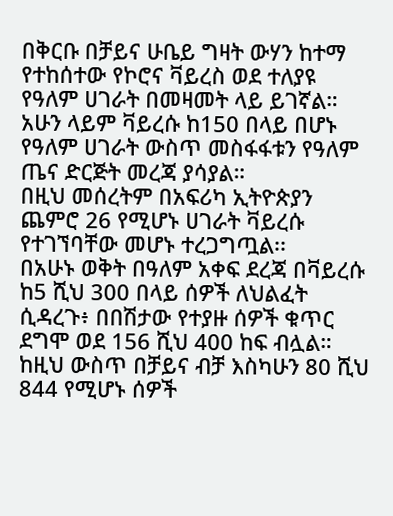በቅርቡ በቻይና ሁቤይ ግዛት ውሃን ከተማ የተከሰተው የኮሮና ቫይረስ ወደ ተለያዩ የዓለም ሀገራት በመዛመት ላይ ይገኛል።
አሁን ላይም ቫይረሱ ከ150 በላይ በሆኑ የዓለም ሀገራት ውስጥ መስፋፋቱን የዓለም ጤና ድርጅት መረጃ ያሳያል።
በዚህ መሰረትም በአፍሪካ ኢትዮጵያን ጨምሮ 26 የሚሆኑ ሀገራት ቫይረሱ የተገኘባቸው መሆኑ ተረጋግጧል፡፡
በአሁኑ ወቅት በዓለም አቀፍ ደረጃ በቫይረሱ ከ5 ሺህ 300 በላይ ሰዎች ለህልፈት ሲዳረጉ፥ በበሽታው የተያዙ ሰዎች ቁጥር ደግሞ ወደ 156 ሺህ 400 ከፍ ብሏል።
ከዚህ ውስጥ በቻይና ብቻ እስካሁን 80 ሺህ 844 የሚሆኑ ሰዎች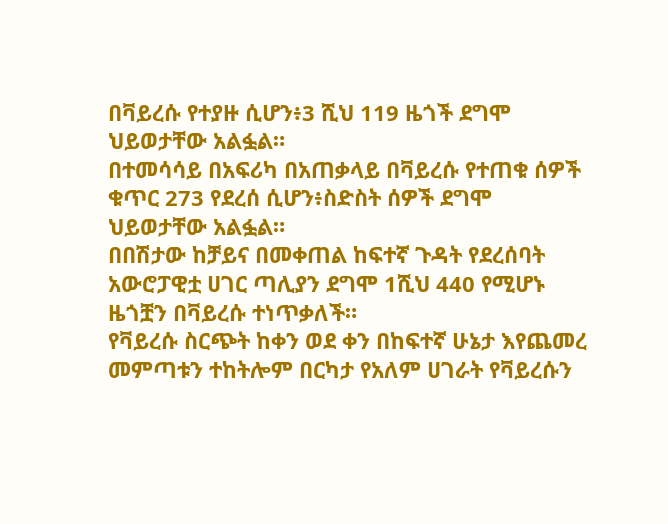በቫይረሱ የተያዙ ሲሆን፥3 ሺህ 119 ዜጎች ደግሞ ህይወታቸው አልፏል።
በተመሳሳይ በአፍሪካ በአጠቃላይ በቫይረሱ የተጠቁ ሰዎች ቁጥር 273 የደረሰ ሲሆን፥ስድስት ሰዎች ደግሞ ህይወታቸው አልፏል።
በበሽታው ከቻይና በመቀጠል ከፍተኛ ጉዳት የደረሰባት አውሮፓዊቷ ሀገር ጣሊያን ደግሞ 1ሺህ 440 የሚሆኑ ዜጎቿን በቫይረሱ ተነጥቃለች።
የቫይረሱ ስርጭት ከቀን ወደ ቀን በከፍተኛ ሁኔታ እየጨመረ መምጣቱን ተከትሎም በርካታ የአለም ሀገራት የቫይረሱን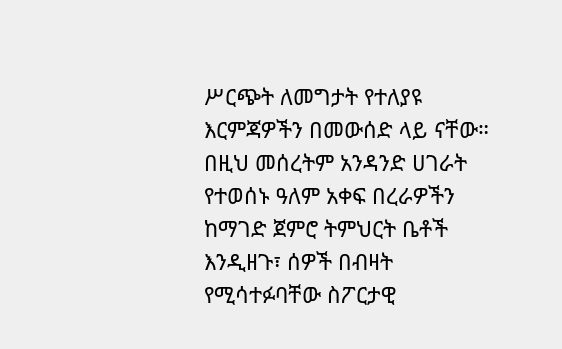ሥርጭት ለመግታት የተለያዩ እርምጃዎችን በመውሰድ ላይ ናቸው።
በዚህ መሰረትም አንዳንድ ሀገራት የተወሰኑ ዓለም አቀፍ በረራዎችን ከማገድ ጀምሮ ትምህርት ቤቶች እንዲዘጉ፣ ሰዎች በብዛት የሚሳተፉባቸው ስፖርታዊ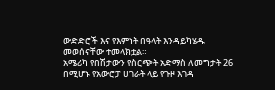ውድድሮች እና የእምነት በዓላት እንዳይካሄዱ መወሰናቸው ተመላክቷል።
አሜሪካ የበሽታውን የስርጭት አድማስ ለመግታት 26 በሚሆኑ የአውሮፓ ሀገራት ላይ የጉዞ እገዳ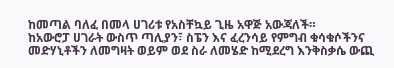ከመጣል ባለፈ በመላ ሀገሪቱ የአስቸኳይ ጊዜ አዋጅ አውጃለች።
ከአውሮፓ ሀገራት ውስጥ ጣሊያን፣ ስፔን እና ፈረንሳይ የምግብ ቁሳቁሶችንና መድሃኒቶችን ለመግዛት ወይም ወደ ስራ ለመሄድ ከሚደረግ እንቅስቃሴ ውጪ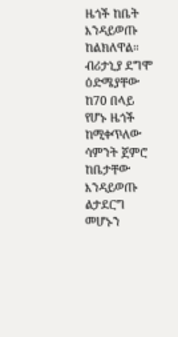ዜጎች ከቤት እንዳይወጡ ከልክለዋል።
ብሪታኒያ ደግሞ ዕድሜያቸው ከ70 በላይ የሆኑ ዜጎች ከሚቀጥለው ሳምንት ጀምሮ ከቤታቸው እንዳይወጡ ልታደርግ መሆኑን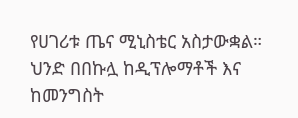የሀገሪቱ ጤና ሚኒስቴር አስታውቋል።
ህንድ በበኩሏ ከዲፕሎማቶች እና ከመንግስት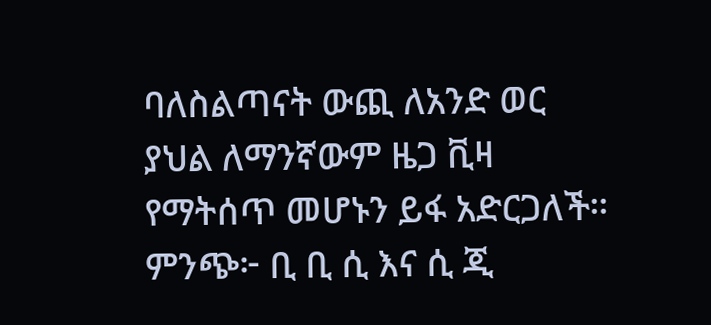ባለስልጣናት ውጪ ለአንድ ወር ያህል ለማንኛውም ዜጋ ቪዛ የማትሰጥ መሆኑን ይፋ አድርጋለች።
ምንጭ፦ ቢ ቢ ሲ እና ሲ ጂ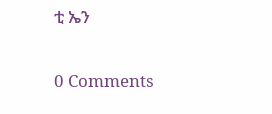ቲ ኤን

0 Comments